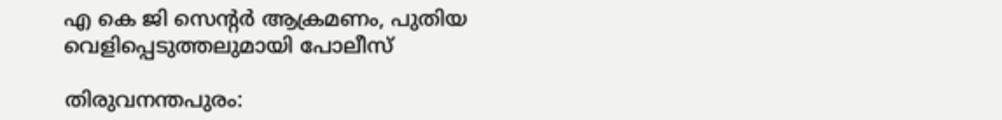എ കെ ജി സെന്റര്‍ ആക്രമണം, പുതിയ വെളിപ്പെടുത്തലുമായി പോലീസ്

തിരുവനന്തപുരം: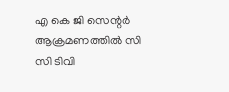എ കെ ജി സെന്റര്‍ ആക്രമണത്തില്‍ സി സി ടിവി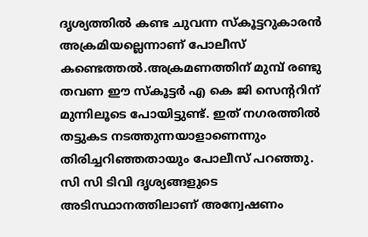ദൃശ്യത്തില്‍ കണ്ട ചുവന്ന സ്‌കൂട്ടറുകാരന്‍ അക്രമിയല്ലെന്നാണ് പോലീസ് കണ്ടെത്തല്‍.അക്രമണത്തിന് മുമ്പ് രണ്ടു തവണ ഈ സ്‌കൂട്ടര്‍ എ കെ ജി സെന്ററിന് മുന്നിലൂടെ പോയിട്ടുണ്ട്. ഇത് നഗരത്തില്‍ തട്ടുകട നടത്തുന്നയാളാണെന്നും തിരിച്ചറിഞ്ഞതായും പോലീസ് പറഞ്ഞു. സി സി ടിവി ദൃശ്യങ്ങളുടെ അടിസ്ഥാനത്തിലാണ് അന്വേഷണം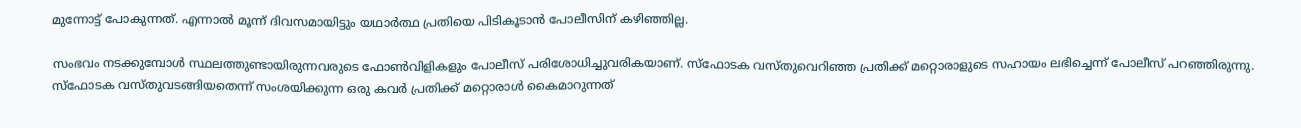മുന്നോട്ട് പോകുന്നത്. എന്നാല്‍ മൂന്ന് ദിവസമായിട്ടും യഥാര്‍ത്ഥ പ്രതിയെ പിടികൂടാന്‍ പോലീസിന് കഴിഞ്ഞില്ല.

സംഭവം നടക്കുമ്പോൾ സ്ഥലത്തുണ്ടായിരുന്നവരുടെ ഫോണ്‍വിളികളും പോലീസ് പരിശോധിച്ചുവരികയാണ്. സ്ഫോടക വസ്തുവെറിഞ്ഞ പ്രതിക്ക് മറ്റൊരാളുടെ സഹായം ലഭിച്ചെന്ന് പോലീസ് പറഞ്ഞിരുന്നു. സ്ഫോടക വസ്തുവടങ്ങിയതെന്ന് സംശയിക്കുന്ന ഒരു കവര്‍ പ്രതിക്ക് മറ്റൊരാള്‍ കൈമാറുന്നത്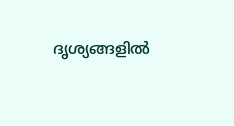ദൃശ്യങ്ങളില്‍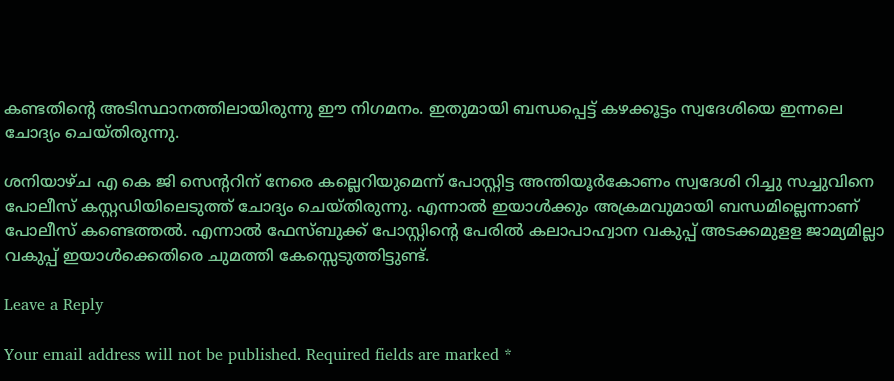കണ്ടതിന്റെ അടിസ്ഥാനത്തിലായിരുന്നു ഈ നിഗമനം. ഇതുമായി ബന്ധപ്പെട്ട് കഴക്കൂട്ടം സ്വദേശിയെ ഇന്നലെ ചോദ്യം ചെയ്തിരുന്നു.

ശനിയാഴ്ച എ കെ ജി സെന്ററിന് നേരെ കല്ലെറിയുമെന്ന് പോസ്റ്റിട്ട അന്തിയൂര്‍കോണം സ്വദേശി റിച്ചു സച്ചുവിനെ പോലീസ് കസ്റ്റഡിയിലെടുത്ത് ചോദ്യം ചെയ്തിരുന്നു. എന്നാല്‍ ഇയാള്‍ക്കും അക്രമവുമായി ബന്ധമില്ലെന്നാണ് പോലീസ് കണ്ടെത്തൽ. എന്നാൽ ഫേസ്ബുക്ക് പോസ്റ്റിന്‍റെ പേരില്‍ കലാപാഹ്വാന വകുപ്പ് അടക്കമുളള ജാമ്യമില്ലാ വകുപ്പ് ഇയാള്‍ക്കെതിരെ ചുമത്തി കേസ്സെടുത്തിട്ടുണ്ട്.

Leave a Reply

Your email address will not be published. Required fields are marked *